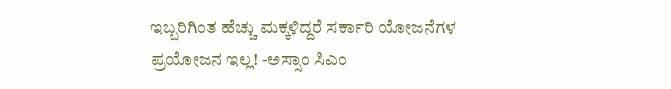ಇಬ್ಬರಿಗಿಂತ ಹೆಚ್ಚು ಮಕ್ಕಳಿದ್ದರೆ ಸರ್ಕಾರಿ ಯೋಜನೆಗಳ ಪ್ರಯೋಜನ ಇಲ್ಲ! -ಅಸ್ಸಾಂ ಸಿಎಂ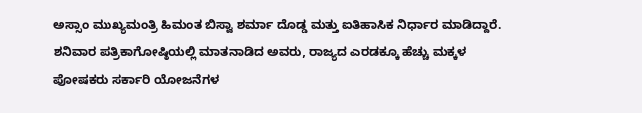ಅಸ್ಸಾಂ ಮುಖ್ಯಮಂತ್ರಿ ಹಿಮಂತ ಬಿಸ್ವಾ ಶರ್ಮಾ ದೊಡ್ಡ ಮತ್ತು ಐತಿಹಾಸಿಕ ನಿರ್ಧಾರ ಮಾಡಿದ್ದಾರೆ. ಶನಿವಾರ ಪತ್ರಿಕಾಗೋಷ್ಠಿಯಲ್ಲಿ ಮಾತನಾಡಿದ ಅವರು, ರಾಜ್ಯದ ಎರಡಕ್ಕೂ ಹೆಚ್ಚು ಮಕ್ಕಳ ಪೋಷಕರು ಸರ್ಕಾರಿ ಯೋಜನೆಗಳ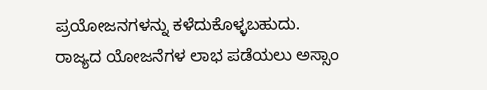ಪ್ರಯೋಜನಗಳನ್ನು ಕಳೆದುಕೊಳ್ಳಬಹುದು. ರಾಜ್ಯದ ಯೋಜನೆಗಳ ಲಾಭ ಪಡೆಯಲು ಅಸ್ಸಾಂ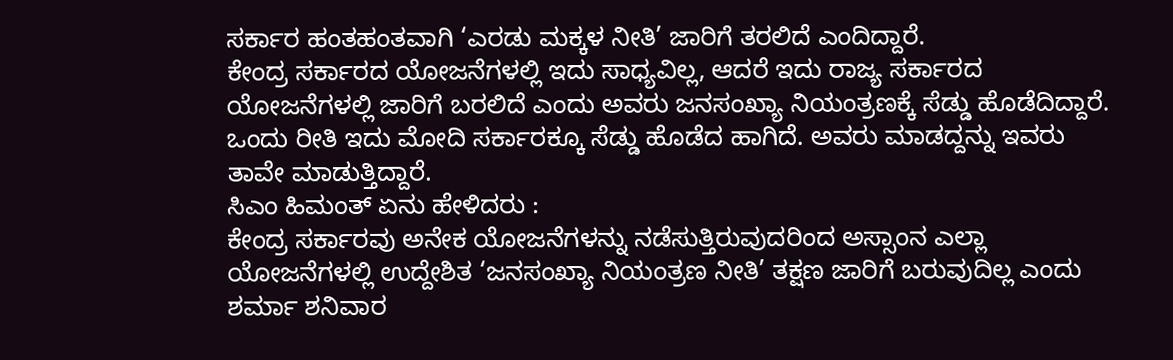ಸರ್ಕಾರ ಹಂತಹಂತವಾಗಿ ‘ಎರಡು ಮಕ್ಕಳ ನೀತಿ’ ಜಾರಿಗೆ ತರಲಿದೆ ಎಂದಿದ್ದಾರೆ.
ಕೇಂದ್ರ ಸರ್ಕಾರದ ಯೋಜನೆಗಳಲ್ಲಿ ಇದು ಸಾಧ್ಯವಿಲ್ಲ, ಆದರೆ ಇದು ರಾಜ್ಯ ಸರ್ಕಾರದ ಯೋಜನೆಗಳಲ್ಲಿ ಜಾರಿಗೆ ಬರಲಿದೆ ಎಂದು ಅವರು ಜನಸಂಖ್ಯಾ ನಿಯಂತ್ರಣಕ್ಕೆ ಸೆಡ್ಡು ಹೊಡೆದಿದ್ದಾರೆ. ಒಂದು ರೀತಿ ಇದು ಮೋದಿ ಸರ್ಕಾರಕ್ಕೂ ಸೆಡ್ಡು ಹೊಡೆದ ಹಾಗಿದೆ. ಅವರು ಮಾಡದ್ದನ್ನು ಇವರು ತಾವೇ ಮಾಡುತ್ತಿದ್ದಾರೆ.
ಸಿಎಂ ಹಿಮಂತ್ ಏನು ಹೇಳಿದರು :
ಕೇಂದ್ರ ಸರ್ಕಾರವು ಅನೇಕ ಯೋಜನೆಗಳನ್ನು ನಡೆಸುತ್ತಿರುವುದರಿಂದ ಅಸ್ಸಾಂನ ಎಲ್ಲಾ ಯೋಜನೆಗಳಲ್ಲಿ ಉದ್ದೇಶಿತ ‘ಜನಸಂಖ್ಯಾ ನಿಯಂತ್ರಣ ನೀತಿ’ ತಕ್ಷಣ ಜಾರಿಗೆ ಬರುವುದಿಲ್ಲ ಎಂದು ಶರ್ಮಾ ಶನಿವಾರ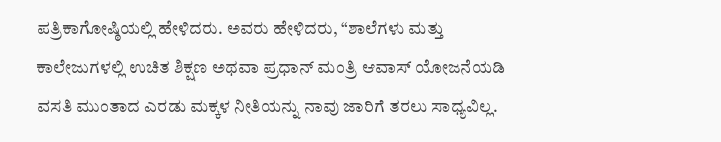ಪತ್ರಿಕಾಗೋಷ್ಠಿಯಲ್ಲಿ ಹೇಳಿದರು. ಅವರು ಹೇಳಿದರು, “ಶಾಲೆಗಳು ಮತ್ತು ಕಾಲೇಜುಗಳಲ್ಲಿ ಉಚಿತ ಶಿಕ್ಷಣ ಅಥವಾ ಪ್ರಧಾನ್ ಮಂತ್ರಿ ಆವಾಸ್ ಯೋಜನೆಯಡಿ ವಸತಿ ಮುಂತಾದ ಎರಡು ಮಕ್ಕಳ ನೀತಿಯನ್ನು ನಾವು ಜಾರಿಗೆ ತರಲು ಸಾಧ್ಯವಿಲ್ಲ.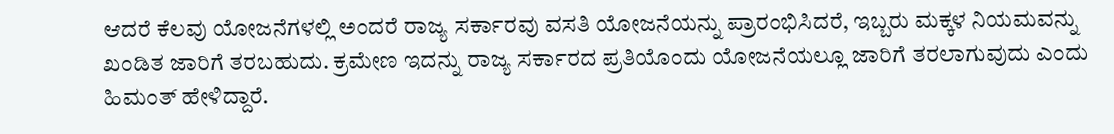ಆದರೆ ಕೆಲವು ಯೋಜನೆಗಳಲ್ಲಿ ಅಂದರೆ ರಾಜ್ಯ ಸರ್ಕಾರವು ವಸತಿ ಯೋಜನೆಯನ್ನು ಪ್ರಾರಂಭಿಸಿದರೆ, ಇಬ್ಬರು ಮಕ್ಕಳ ನಿಯಮವನ್ನು ಖಂಡಿತ ಜಾರಿಗೆ ತರಬಹುದು. ಕ್ರಮೇಣ ಇದನ್ನು ರಾಜ್ಯ ಸರ್ಕಾರದ ಪ್ರತಿಯೊಂದು ಯೋಜನೆಯಲ್ಲೂ ಜಾರಿಗೆ ತರಲಾಗುವುದು ಎಂದು ಹಿಮಂತ್ ಹೇಳಿದ್ದಾರೆ.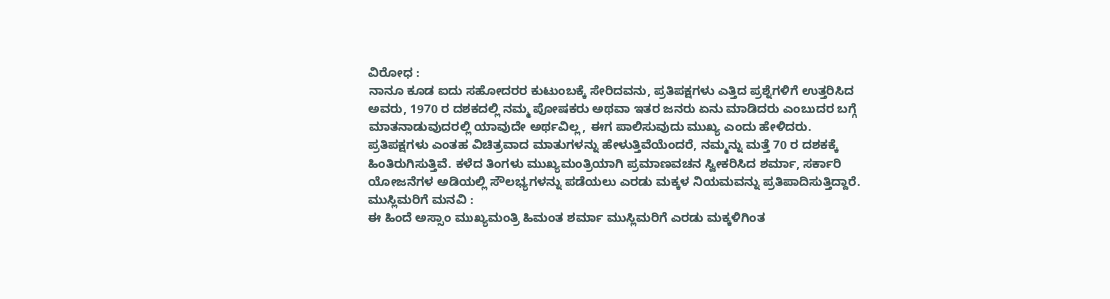ವಿರೋಧ :
ನಾನೂ ಕೂಡ ಐದು ಸಹೋದರರ ಕುಟುಂಬಕ್ಕೆ ಸೇರಿದವನು, ಪ್ರತಿಪಕ್ಷಗಳು ಎತ್ತಿದ ಪ್ರಶ್ನೆಗಳಿಗೆ ಉತ್ತರಿಸಿದ ಅವರು, 1970 ರ ದಶಕದಲ್ಲಿ ನಮ್ಮ ಪೋಷಕರು ಅಥವಾ ಇತರ ಜನರು ಏನು ಮಾಡಿದರು ಎಂಬುದರ ಬಗ್ಗೆ ಮಾತನಾಡುವುದರಲ್ಲಿ ಯಾವುದೇ ಅರ್ಥವಿಲ್ಲ, ಈಗ ಪಾಲಿಸುವುದು ಮುಖ್ಯ ಎಂದು ಹೇಳಿದರು.
ಪ್ರತಿಪಕ್ಷಗಳು ಎಂತಹ ವಿಚಿತ್ರವಾದ ಮಾತುಗಳನ್ನು ಹೇಳುತ್ತಿವೆಯೆಂದರೆ, ನಮ್ಮನ್ನು ಮತ್ತೆ 70 ರ ದಶಕಕ್ಕೆ ಹಿಂತಿರುಗಿಸುತ್ತಿವೆ. ಕಳೆದ ತಿಂಗಳು ಮುಖ್ಯಮಂತ್ರಿಯಾಗಿ ಪ್ರಮಾಣವಚನ ಸ್ವೀಕರಿಸಿದ ಶರ್ಮಾ, ಸರ್ಕಾರಿ ಯೋಜನೆಗಳ ಅಡಿಯಲ್ಲಿ ಸೌಲಭ್ಯಗಳನ್ನು ಪಡೆಯಲು ಎರಡು ಮಕ್ಕಳ ನಿಯಮವನ್ನು ಪ್ರತಿಪಾದಿಸುತ್ತಿದ್ದಾರೆ.
ಮುಸ್ಲಿಮರಿಗೆ ಮನವಿ :
ಈ ಹಿಂದೆ ಅಸ್ಸಾಂ ಮುಖ್ಯಮಂತ್ರಿ ಹಿಮಂತ ಶರ್ಮಾ ಮುಸ್ಲಿಮರಿಗೆ ಎರಡು ಮಕ್ಕಳಿಗಿಂತ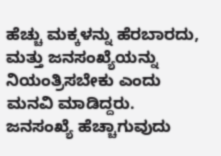ಹೆಚ್ಚು ಮಕ್ಕಳನ್ನು ಹೆರಬಾರದು, ಮತ್ತು ಜನಸಂಖ್ಯೆಯನ್ನು ನಿಯಂತ್ರಿಸಬೇಕು ಎಂದು ಮನವಿ ಮಾಡಿದ್ದರು. ಜನಸಂಖ್ಯೆ ಹೆಚ್ಚಾಗುವುದು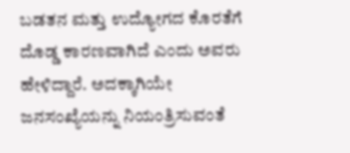ಬಡತನ ಮತ್ತು ಉದ್ಯೋಗದ ಕೊರತೆಗೆ ದೊಡ್ಡ ಕಾರಣವಾಗಿದೆ ಎಂದು ಅವರು ಹೇಳಿದ್ದಾರೆ. ಅದಕ್ಕಾಗಿಯೇ ಜನಸಂಖ್ಯೆಯನ್ನು ನಿಯಂತ್ರಿಸುವಂತೆ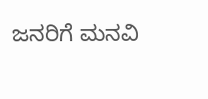ಜನರಿಗೆ ಮನವಿ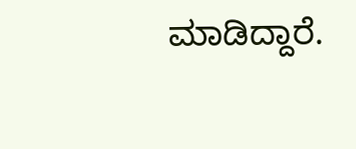ಮಾಡಿದ್ದಾರೆ.